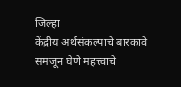जिल्हा
केंद्रीय अर्थसंकल्पाचे बारकावे समजून घेणे महत्त्वाचे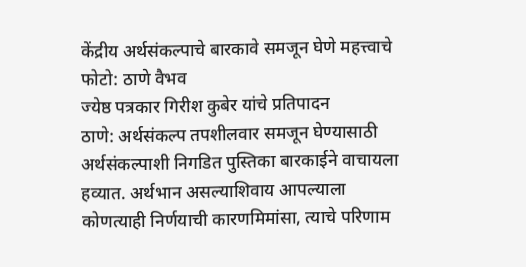केंद्रीय अर्थसंकल्पाचे बारकावे समजून घेणे महत्त्वाचे
फोटो: ठाणे वैभव
ज्येष्ठ पत्रकार गिरीश कुबेर यांचे प्रतिपादन
ठाणे: अर्थसंकल्प तपशीलवार समजून घेण्यासाठी अर्थसंकल्पाशी निगडित पुस्तिका बारकाईने वाचायला हव्यात. अर्थभान असल्याशिवाय आपल्याला कोणत्याही निर्णयाची कारणमिमांसा, त्याचे परिणाम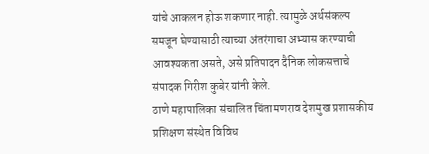यांचे आकलन होऊ शकणार नाही. त्यामुळे अर्थसंकल्प समजून घेण्यासाठी त्याच्या अंतरंगाचा अभ्यास करण्याची आवश्यकता असते, असे प्रतिपादन दैनिक लोकसत्ताचे संपादक गिरीश कुबेर यांनी केले.
ठाणे महापालिका संचालित चिंतामणराव देशमुख प्रशासकीय प्रशिक्षण संस्थेत विविध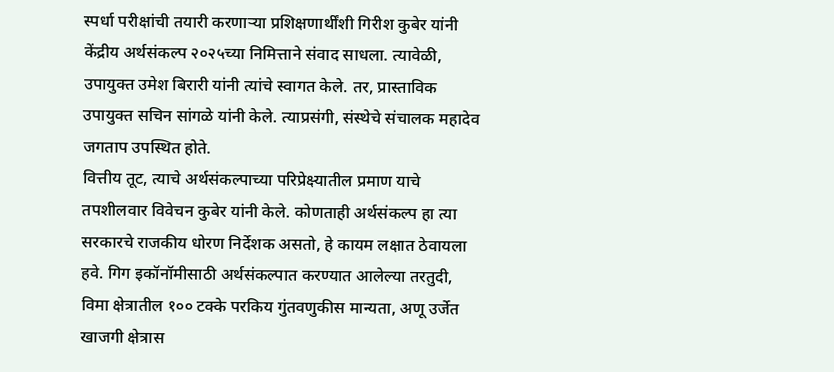स्पर्धा परीक्षांची तयारी करणाऱ्या प्रशिक्षणार्थींशी गिरीश कुबेर यांनी केंद्रीय अर्थसंकल्प २०२५च्या निमित्ताने संवाद साधला. त्यावेळी, उपायुक्त उमेश बिरारी यांनी त्यांचे स्वागत केले. तर, प्रास्ताविक उपायुक्त सचिन सांगळे यांनी केले. त्याप्रसंगी, संस्थेचे संचालक महादेव जगताप उपस्थित होते.
वित्तीय तूट, त्याचे अर्थसंकल्पाच्या परिप्रेक्ष्यातील प्रमाण याचे तपशीलवार विवेचन कुबेर यांनी केले. कोणताही अर्थसंकल्प हा त्या सरकारचे राजकीय धोरण निर्देशक असतो, हे कायम लक्षात ठेवायला हवे. गिग इकॉनॉमीसाठी अर्थसंकल्पात करण्यात आलेल्या तरतुदी, विमा क्षेत्रातील १०० टक्के परकिय गुंतवणुकीस मान्यता, अणू उर्जेत खाजगी क्षेत्रास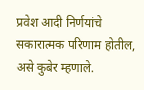प्रवेश आदी निर्णयांचे सकारात्मक परिणाम होतील, असे कुबेर म्हणाले.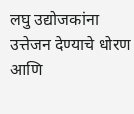लघु उद्योजकांना उत्तेजन देण्याचे धोरण आणि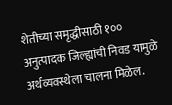शेतीच्या समृद्धीसाठी १०० अनुत्पादक जिल्ह्यांची निवड यामुळे अर्थव्यवस्थेला चालना मिळेल.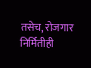तसेच, रोजगार निर्मितीही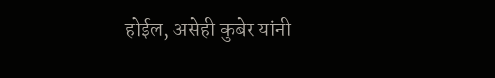होईल, असेही कुबेर यांनी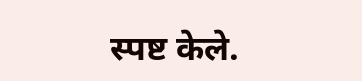स्पष्ट केले.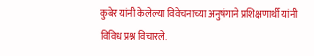कुबेर यांनी केलेल्या विवेचनाच्या अनुषंगाने प्रशिक्षणार्थी यांनी विविध प्रश्न विचारले.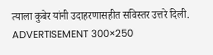त्याला कुबेर यांनी उदाहरणासहीत सविस्तर उत्तरे दिली.
ADVERTISEMENT 300×250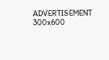ADVERTISEMENT 300x600